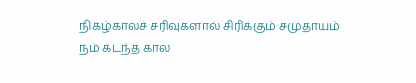நிகழ்காலச் சரிவுகளால் சிரிக்கும் சமுதாயம்
நம் கடந்த கால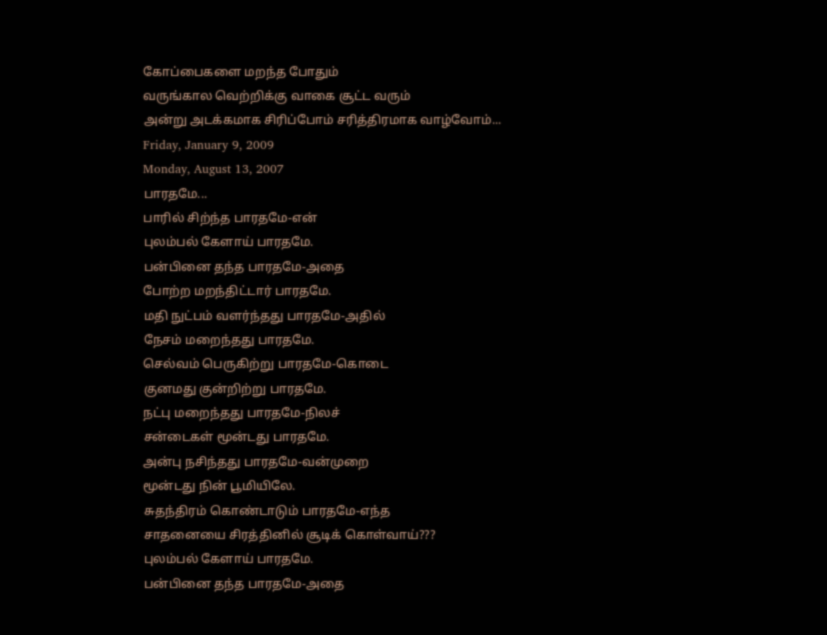கோப்பைகளை மறந்த போதும்
வருங்கால வெற்றிக்கு வாகை சூட்ட வரும்
அன்று அடக்கமாக சிரிப்போம் சரித்திரமாக வாழ்வோம்...
Friday, January 9, 2009
Monday, August 13, 2007
பாரதமே...
பாரில் சிற்ந்த பாரதமே-என்
புலம்பல் கேளாய் பாரதமே.
பன்பினை தந்த பாரதமே-அதை
போற்ற மறந்திட்டார் பாரதமே.
மதி நுட்பம் வளர்ந்தது பாரதமே-அதில்
நேசம் மறைந்தது பாரதமே.
செல்வம் பெருகிற்று பாரதமே-கொடை
குனமது குன்றிற்று பாரதமே.
நட்பு மறைந்தது பாரதமே-நிலச்
சன்டைகள் மூன்டது பாரதமே.
அன்பு நசிந்தது பாரதமே-வன்முறை
மூன்டது நின் பூமியிலே.
சுதந்திரம் கொண்டாடும் பாரதமே-எந்த
சாதனையை சிரத்தினில் சூடிக் கொள்வாய்???
புலம்பல் கேளாய் பாரதமே.
பன்பினை தந்த பாரதமே-அதை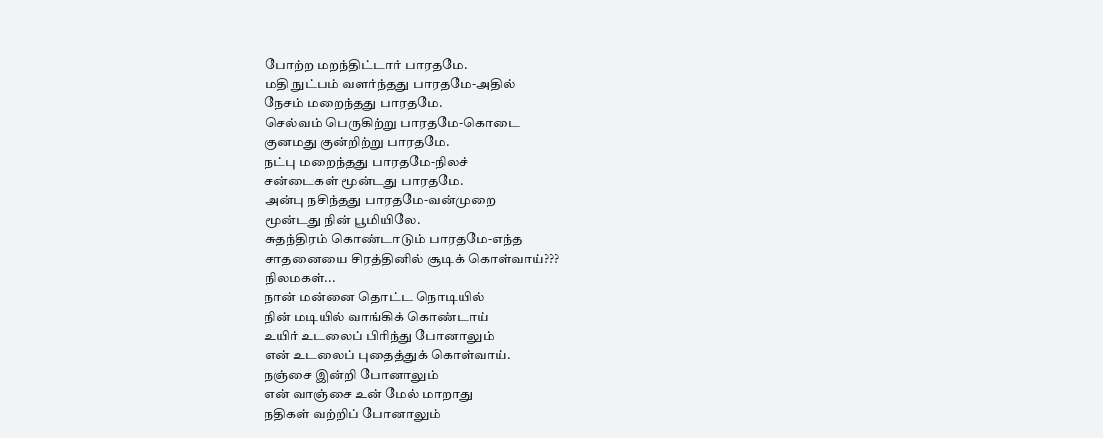போற்ற மறந்திட்டார் பாரதமே.
மதி நுட்பம் வளர்ந்தது பாரதமே-அதில்
நேசம் மறைந்தது பாரதமே.
செல்வம் பெருகிற்று பாரதமே-கொடை
குனமது குன்றிற்று பாரதமே.
நட்பு மறைந்தது பாரதமே-நிலச்
சன்டைகள் மூன்டது பாரதமே.
அன்பு நசிந்தது பாரதமே-வன்முறை
மூன்டது நின் பூமியிலே.
சுதந்திரம் கொண்டாடும் பாரதமே-எந்த
சாதனையை சிரத்தினில் சூடிக் கொள்வாய்???
நிலமகள்...
நான் மன்னை தொட்ட நொடியில்
நின் மடியில் வாங்கிக் கொண்டாய்
உயிர் உடலைப் பிரிந்து போனாலும்
என் உடலைப் புதைத்துக் கொள்வாய்.
நஞ்சை இன்றி போனாலும்
என் வாஞ்சை உன் மேல் மாறாது
நதிகள் வற்றிப் போனாலும்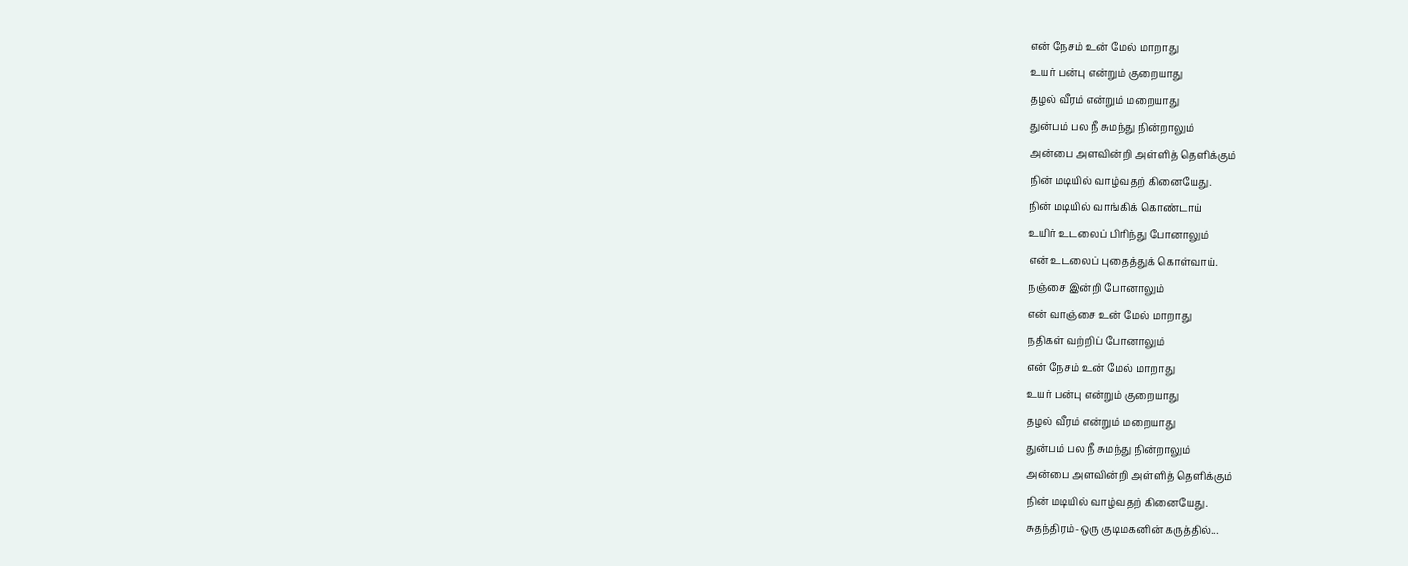என் நேசம் உன் மேல் மாறாது
உயர் பன்பு என்றும் குறையாது
தழல் வீரம் என்றும் மறையாது
துன்பம் பல நீ சுமந்து நின்றாலும்
அன்பை அளவின்றி அள்ளித் தெளிக்கும்
நின் மடியில் வாழ்வதற் கினையேது.
நின் மடியில் வாங்கிக் கொண்டாய்
உயிர் உடலைப் பிரிந்து போனாலும்
என் உடலைப் புதைத்துக் கொள்வாய்.
நஞ்சை இன்றி போனாலும்
என் வாஞ்சை உன் மேல் மாறாது
நதிகள் வற்றிப் போனாலும்
என் நேசம் உன் மேல் மாறாது
உயர் பன்பு என்றும் குறையாது
தழல் வீரம் என்றும் மறையாது
துன்பம் பல நீ சுமந்து நின்றாலும்
அன்பை அளவின்றி அள்ளித் தெளிக்கும்
நின் மடியில் வாழ்வதற் கினையேது.
சுதந்திரம்-ஒரு குடிமகனின் கருத்தில்...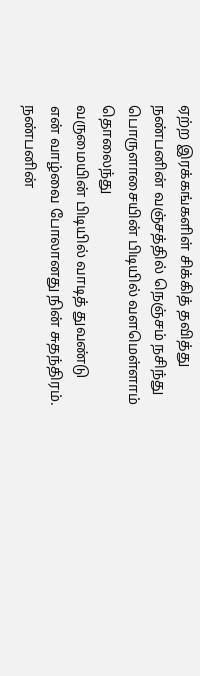ஏற்ற இரக்கங்களிள் சிக்கித் தவித்து
நண்பனின் வஞ்சத்தில் நெஞ்சம் நசிந்து
பொருளாசையின் பிடியில் வளமெள்ளாம் தொலைந்து
வருமையின் பிடியில் வாடித் துவண்டு
என் வாழ்வை போலானது நின் சுதந்திரம்.
நண்பனின்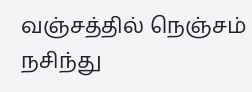வஞ்சத்தில் நெஞ்சம் நசிந்து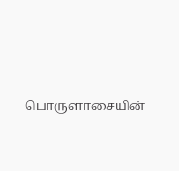பொருளாசையின்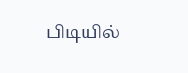பிடியில்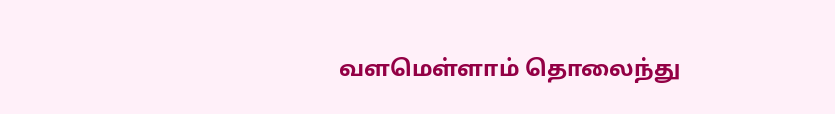வளமெள்ளாம் தொலைந்து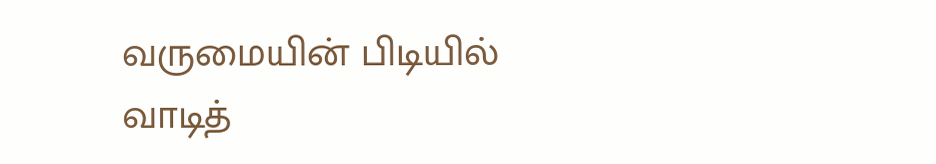வருமையின் பிடியில் வாடித்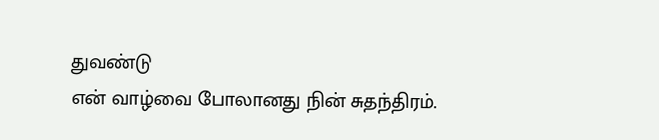துவண்டு
என் வாழ்வை போலானது நின் சுதந்திரம்.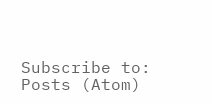Subscribe to:
Posts (Atom)